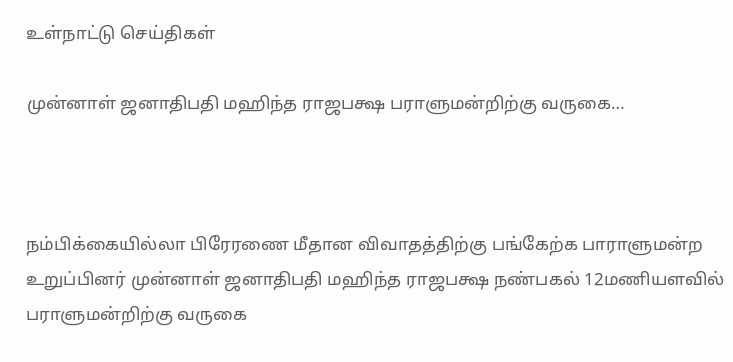உள்நாட்டு செய்திகள்

முன்னாள் ஜனாதிபதி மஹிந்த ராஜபக்ஷ பராளுமன்றிற்கு வருகை…



நம்பிக்கையில்லா பிரேரணை மீதான விவாதத்திற்கு பங்கேற்க பாராளுமன்ற உறுப்பினர் முன்னாள் ஜனாதிபதி மஹிந்த ராஜபக்ஷ நண்பகல் 12மணியளவில் பராளுமன்றிற்கு வருகை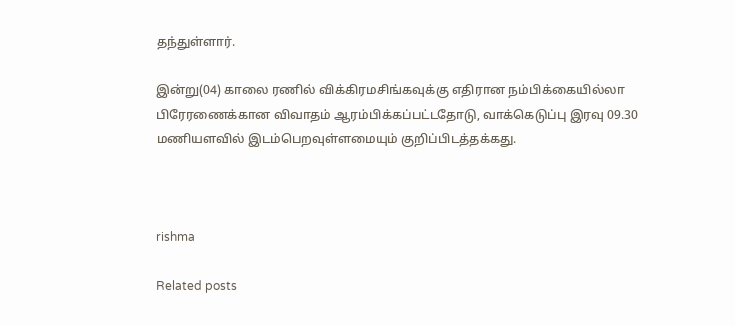தந்துள்ளார்.

இன்று(04) காலை ரணில் விக்கிரமசிங்கவுக்கு எதிரான நம்பிக்கையில்லா பிரேரணைக்கான விவாதம் ஆரம்பிக்கப்பட்டதோடு, வாக்கெடுப்பு இரவு 09.30 மணியளவில் இடம்பெறவுள்ளமையும் குறிப்பிடத்தக்கது.



rishma

Related posts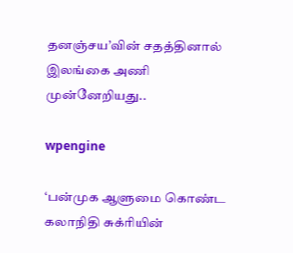தனஞ்சய’வின் சதத்தினால் இலங்கை அணி முன்னேறியது..

wpengine

‘பன்முக ஆளுமை கொண்ட கலாநிதி சுக்ரியின்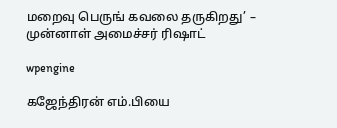மறைவு பெருங் கவலை தருகிறது’ – முன்னாள் அமைச்சர் ரிஷாட்

wpengine

கஜேந்திரன் எம்.பியை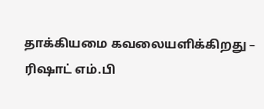தாக்கியமை கவலையளிக்கிறது – ரிஷாட் எம்.பி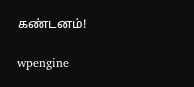கண்டனம்!

wpengine